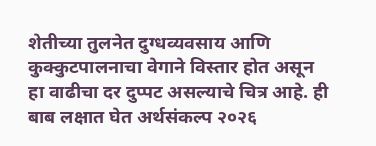शेतीच्या तुलनेत दुग्धव्यवसाय आणि कुक्कुटपालनाचा वेगाने विस्तार होत असून हा वाढीचा दर दुप्पट असल्याचे चित्र आहे. ही बाब लक्षात घेत अर्थसंकल्प २०२६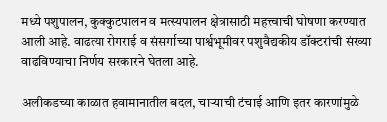मध्ये पशुपालन, कुक्कुटपालन व मत्स्यपालन क्षेत्रासाठी महत्त्वाची घोषणा करण्यात आली आहे. वाढत्या रोगराई व संसर्गाच्या पार्श्वभूमीवर पशुवैद्यकीय डॉक्टरांची संख्या वाढविण्याचा निर्णय सरकारने घेतला आहे.

अलीकडच्या काळात हवामानातील बदल, चाऱ्याची टंचाई आणि इतर कारणांमुळे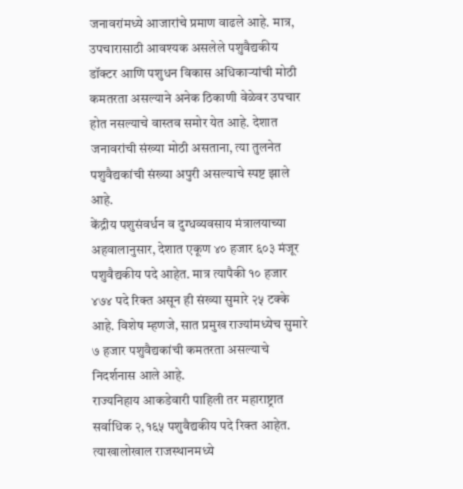जनावरांमध्ये आजारांचे प्रमाण वाढले आहे. मात्र, उपचारासाठी आवश्यक असलेले पशुवैद्यकीय डॉक्टर आणि पशुधन विकास अधिकाऱ्यांची मोठी कमतरता असल्याने अनेक ठिकाणी वेळेवर उपचार होत नसल्याचे वास्तव समोर येत आहे. देशात जनावरांची संख्या मोठी असताना, त्या तुलनेत पशुवैद्यकांची संख्या अपुरी असल्याचे स्पष्ट झाले आहे.
केंद्रीय पशुसंवर्धन व दुग्धव्यवसाय मंत्रालयाच्या अहवालानुसार, देशात एकूण ४० हजार ६०३ मंजूर पशुवैद्यकीय पदे आहेत. मात्र त्यापैकी १० हजार ४७४ पदे रिक्त असून ही संख्या सुमारे २५ टक्के आहे. विशेष म्हणजे, सात प्रमुख राज्यांमध्येच सुमारे ७ हजार पशुवैद्यकांची कमतरता असल्याचे निदर्शनास आले आहे.
राज्यनिहाय आकडेवारी पाहिली तर महाराष्ट्रात सर्वाधिक २,१६५ पशुवैद्यकीय पदे रिक्त आहेत. त्याखालोखाल राजस्थानमध्ये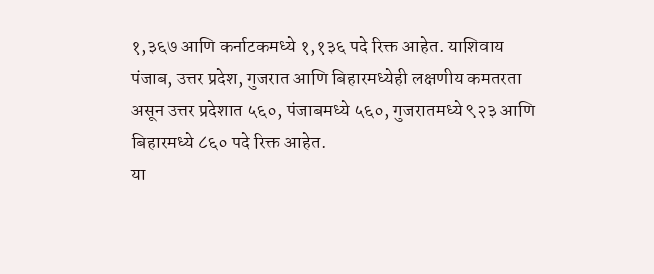१,३६७ आणि कर्नाटकमध्ये १,१३६ पदे रिक्त आहेत. याशिवाय पंजाब, उत्तर प्रदेश, गुजरात आणि बिहारमध्येही लक्षणीय कमतरता असून उत्तर प्रदेशात ५६०, पंजाबमध्ये ५६०, गुजरातमध्ये ९२३ आणि बिहारमध्ये ८६० पदे रिक्त आहेत.
या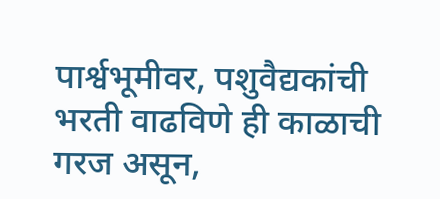पार्श्वभूमीवर, पशुवैद्यकांची भरती वाढविणे ही काळाची गरज असून,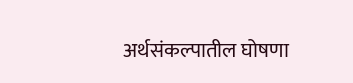अर्थसंकल्पातील घोषणा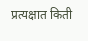प्रत्यक्षात किती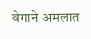वेगाने अमलात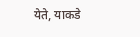येते, याकडे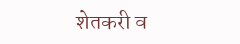शेतकरी व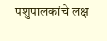पशुपालकांचे लक्ष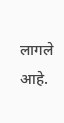लागले आहे.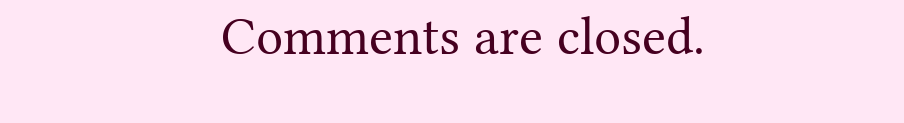Comments are closed.